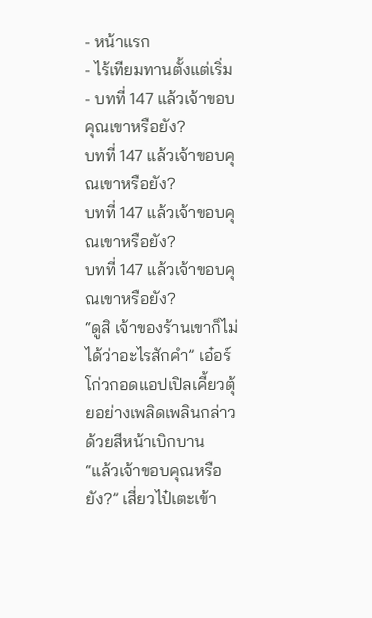- หน้าแรก
- ไร้เทียมทานตั้งแต่เริ่ม
- บทที่ 147 แล้วเจ้าขอบคุณเขาหรือยัง?
บทที่ 147 แล้วเจ้าขอบคุณเขาหรือยัง?
บทที่ 147 แล้วเจ้าขอบคุณเขาหรือยัง?
บทที่ 147 แล้วเจ้าขอบคุณเขาหรือยัง?
“ดูสิ เจ้าของร้านเขาก็ไม่ได้ว่าอะไรสักคำ” เอ๋อร์โก่วกอดแอปเปิลเคี้ยวตุ้ยอย่างเพลิดเพลินกล่าวด้วยสีหน้าเบิกบาน
“แล้วเจ้าขอบคุณหรือยัง?” เสี่ยวไป๋เตะเข้า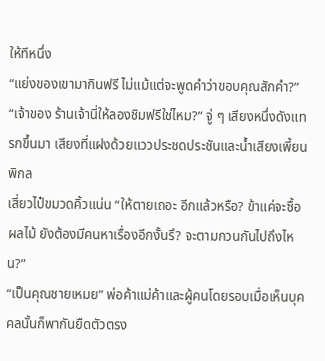ให้ทีหนึ่ง
“แย่งของเขามากินฟรี ไม่แม้แต่จะพูดคำว่าขอบคุณสักคำ?”
“เจ้าของ ร้านเจ้านี่ให้ลองชิมฟรีใช่ไหม?” จู่ ๆ เสียงหนึ่งดังแทรกขึ้นมา เสียงที่แฝงด้วยแววประชดประชันและน้ำเสียงเพี้ยนพิกล
เสี่ยวไป๋ขมวดคิ้วแน่น “ให้ตายเถอะ อีกแล้วหรือ? ข้าแค่จะซื้อผลไม้ ยังต้องมีคนหาเรื่องอีกงั้นรึ? จะตามกวนกันไปถึงไหน?”
“เป็นคุณชายเหมย” พ่อค้าแม่ค้าและผู้คนโดยรอบเมื่อเห็นบุคคลนั้นก็พากันยืดตัวตรง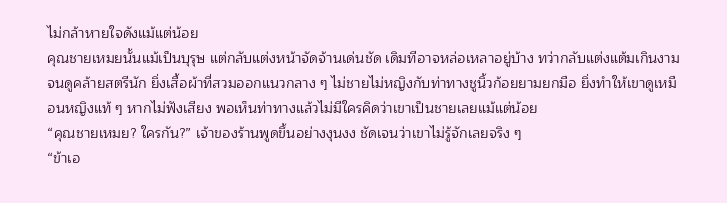ไม่กล้าหายใจดังแม้แต่น้อย
คุณชายเหมยนั้นแม้เป็นบุรุษ แต่กลับแต่งหน้าจัดจ้านเด่นชัด เดิมทีอาจหล่อเหลาอยู่บ้าง ทว่ากลับแต่งแต้มเกินงามจนดูคล้ายสตรีนัก ยิ่งเสื้อผ้าที่สวมออกแนวกลาง ๆ ไม่ชายไม่หญิงกับท่าทางชูนิ้วก้อยยามยกมือ ยิ่งทำให้เขาดูเหมือนหญิงแท้ ๆ หากไม่ฟังเสียง พอเห็นท่าทางแล้วไม่มีใครคิดว่าเขาเป็นชายเลยแม้แต่น้อย
“คุณชายเหมย? ใครกัน?” เจ้าของร้านพูดขึ้นอย่างงุนงง ชัดเจนว่าเขาไม่รู้จักเลยจริง ๆ
“ข้าเอ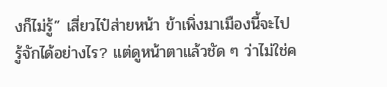งก็ไม่รู้” เสี่ยวไป๋ส่ายหน้า ข้าเพิ่งมาเมืองนี้จะไปรู้จักได้อย่างไร? แต่ดูหน้าตาแล้วชัด ๆ ว่าไม่ใช่ค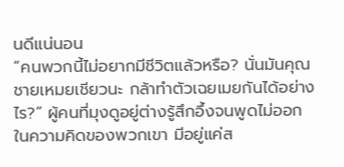นดีแน่นอน
“คนพวกนี้ไม่อยากมีชีวิตแล้วหรือ? นั่นมันคุณชายเหมยเชียวนะ กล้าทำตัวเฉยเมยกันได้อย่างไร?” ผู้คนที่มุงดูอยู่ต่างรู้สึกอึ้งจนพูดไม่ออก
ในความคิดของพวกเขา มีอยู่แค่ส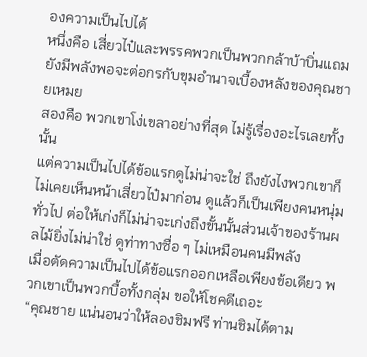องความเป็นไปได้
หนึ่งคือ เสี่ยวไป๋และพรรคพวกเป็นพวกกล้าบ้าบิ่นแถมยังมีพลังพอจะต่อกรกับขุมอำนาจเบื้องหลังของคุณชายเหมย
สองคือ พวกเขาโง่เขลาอย่างที่สุด ไม่รู้เรื่องอะไรเลยทั้งนั้น
แต่ความเป็นไปได้ข้อแรกดูไม่น่าจะใช่ ถึงยังไงพวกเขาก็ไม่เคยเห็นหน้าเสี่ยวไป๋มาก่อน ดูแล้วก็เป็นเพียงคนหนุ่มทั่วไป ต่อให้เก่งก็ไม่น่าจะเก่งถึงขั้นนั้นส่วนเจ้าของร้านผลไม้ยิ่งไม่น่าใช่ ดูท่าทางซื่อ ๆ ไม่เหมือนคนมีพลัง
เมื่อตัดความเป็นไปได้ข้อแรกออกเหลือเพียงข้อเดียว พวกเขาเป็นพวกบื้อทั้งกลุ่ม ขอให้โชคดีเถอะ
“คุณชาย แน่นอนว่าให้ลองชิมฟรี ท่านชิมได้ตาม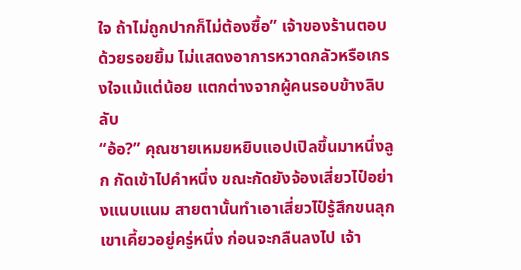ใจ ถ้าไม่ถูกปากก็ไม่ต้องซื้อ” เจ้าของร้านตอบด้วยรอยยิ้ม ไม่แสดงอาการหวาดกลัวหรือเกรงใจแม้แต่น้อย แตกต่างจากผู้คนรอบข้างลิบลับ
“อ้อ?” คุณชายเหมยหยิบแอปเปิลขึ้นมาหนึ่งลูก กัดเข้าไปคำหนึ่ง ขณะกัดยังจ้องเสี่ยวไป๋อย่างแนบแนม สายตานั้นทำเอาเสี่ยวไป๋รู้สึกขนลุก
เขาเคี้ยวอยู่ครู่หนึ่ง ก่อนจะกลืนลงไป เจ้า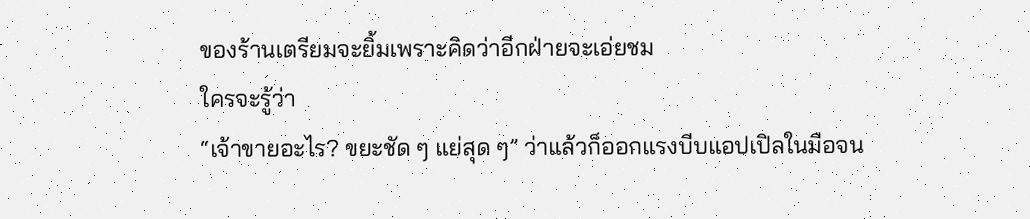ของร้านเตรียมจะยิ้มเพราะคิดว่าอีกฝ่ายจะเอ่ยชม
ใครจะรู้ว่า
“เจ้าขายอะไร? ขยะชัด ๆ แย่สุด ๆ” ว่าแล้วก็ออกแรงบีบแอปเปิลในมือจน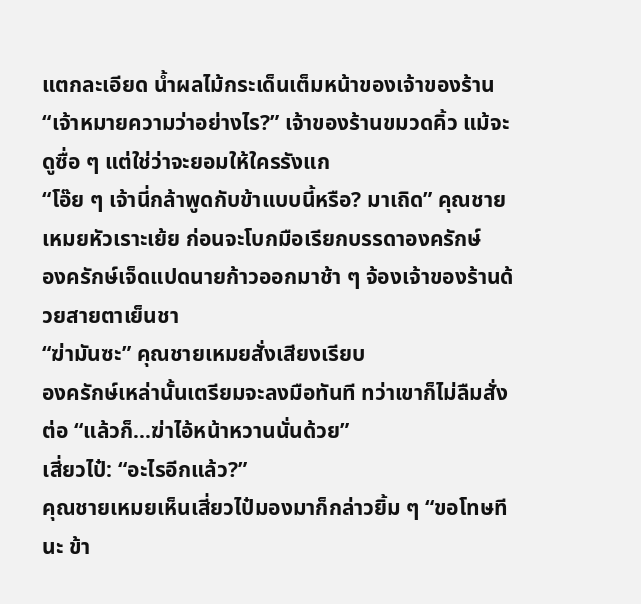แตกละเอียด น้ำผลไม้กระเด็นเต็มหน้าของเจ้าของร้าน
“เจ้าหมายความว่าอย่างไร?” เจ้าของร้านขมวดคิ้ว แม้จะดูซื่อ ๆ แต่ใช่ว่าจะยอมให้ใครรังแก
“โอ๊ย ๆ เจ้านี่กล้าพูดกับข้าแบบนี้หรือ? มาเถิด” คุณชายเหมยหัวเราะเย้ย ก่อนจะโบกมือเรียกบรรดาองครักษ์
องครักษ์เจ็ดแปดนายก้าวออกมาช้า ๆ จ้องเจ้าของร้านด้วยสายตาเย็นชา
“ฆ่ามันซะ” คุณชายเหมยสั่งเสียงเรียบ
องครักษ์เหล่านั้นเตรียมจะลงมือทันที ทว่าเขาก็ไม่ลืมสั่งต่อ “แล้วก็...ฆ่าไอ้หน้าหวานนั่นด้วย”
เสี่ยวไป๋: “อะไรอีกแล้ว?”
คุณชายเหมยเห็นเสี่ยวไป๋มองมาก็กล่าวยิ้ม ๆ “ขอโทษทีนะ ข้า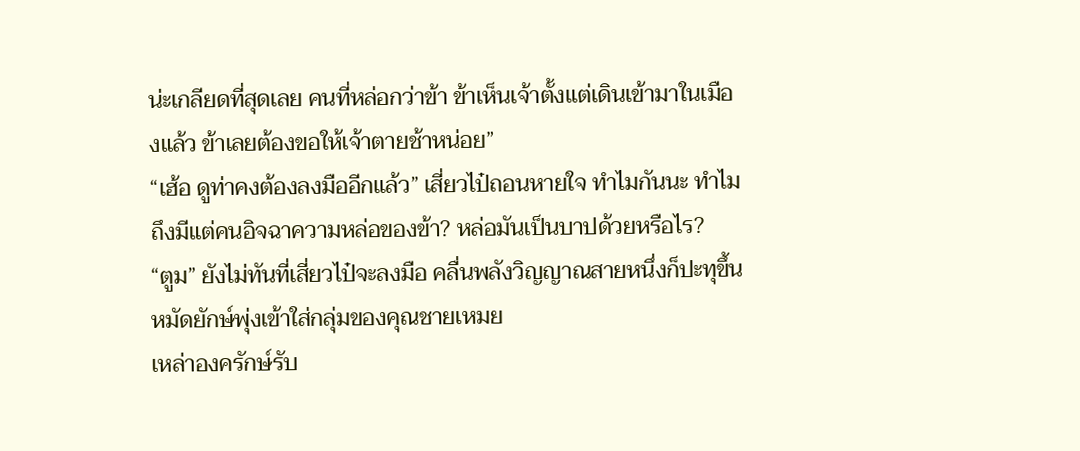น่ะเกลียดที่สุดเลย คนที่หล่อกว่าข้า ข้าเห็นเจ้าตั้งแต่เดินเข้ามาในเมืองแล้ว ข้าเลยต้องขอให้เจ้าตายช้าหน่อย”
“เฮ้อ ดูท่าคงต้องลงมืออีกแล้ว” เสี่ยวไป๋ถอนหายใจ ทำไมกันนะ ทำไมถึงมีแต่คนอิจฉาความหล่อของข้า? หล่อมันเป็นบาปด้วยหรือไร?
“ตูม” ยังไม่ทันที่เสี่ยวไป๋จะลงมือ คลื่นพลังวิญญาณสายหนึ่งก็ปะทุขึ้น หมัดยักษ์พุ่งเข้าใส่กลุ่มของคุณชายเหมย
เหล่าองครักษ์รับ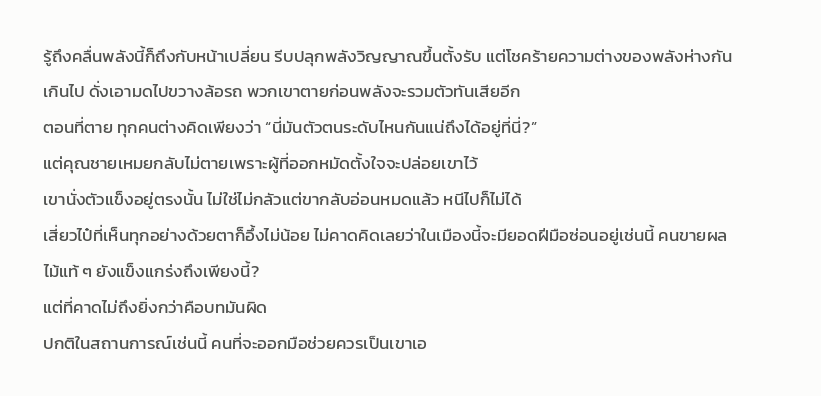รู้ถึงคลื่นพลังนี้ก็ถึงกับหน้าเปลี่ยน รีบปลุกพลังวิญญาณขึ้นตั้งรับ แต่โชคร้ายความต่างของพลังห่างกันเกินไป ดั่งเอามดไปขวางล้อรถ พวกเขาตายก่อนพลังจะรวมตัวทันเสียอีก
ตอนที่ตาย ทุกคนต่างคิดเพียงว่า “นี่มันตัวตนระดับไหนกันแน่ถึงได้อยู่ที่นี่?”
แต่คุณชายเหมยกลับไม่ตายเพราะผู้ที่ออกหมัดตั้งใจจะปล่อยเขาไว้
เขานั่งตัวแข็งอยู่ตรงนั้น ไม่ใช่ไม่กลัวแต่ขากลับอ่อนหมดแล้ว หนีไปก็ไม่ได้
เสี่ยวไป๋ที่เห็นทุกอย่างด้วยตาก็อึ้งไม่น้อย ไม่คาดคิดเลยว่าในเมืองนี้จะมียอดฝีมือซ่อนอยู่เช่นนี้ คนขายผลไม้แท้ ๆ ยังแข็งแกร่งถึงเพียงนี้?
แต่ที่คาดไม่ถึงยิ่งกว่าคือบทมันผิด
ปกติในสถานการณ์เช่นนี้ คนที่จะออกมือช่วยควรเป็นเขาเอ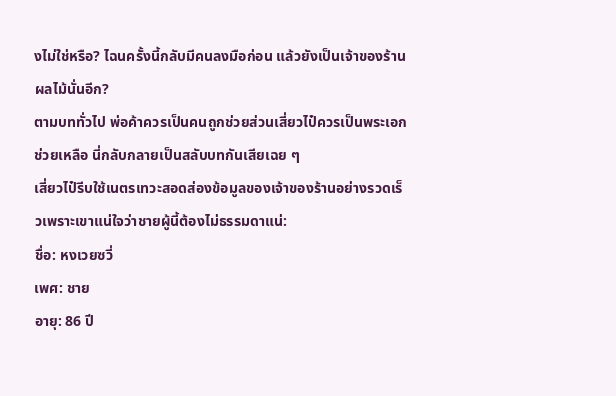งไม่ใช่หรือ? ไฉนครั้งนี้กลับมีคนลงมือก่อน แล้วยังเป็นเจ้าของร้านผลไม้นั่นอีก?
ตามบททั่วไป พ่อค้าควรเป็นคนถูกช่วยส่วนเสี่ยวไป๋ควรเป็นพระเอกช่วยเหลือ นี่กลับกลายเป็นสลับบทกันเสียเฉย ๆ
เสี่ยวไป๋รีบใช้เนตรเทวะสอดส่องข้อมูลของเจ้าของร้านอย่างรวดเร็วเพราะเขาแน่ใจว่าชายผู้นี้ต้องไม่ธรรมดาแน่:
ชื่อ: หงเวยซวี่
เพศ: ชาย
อายุ: 86 ปี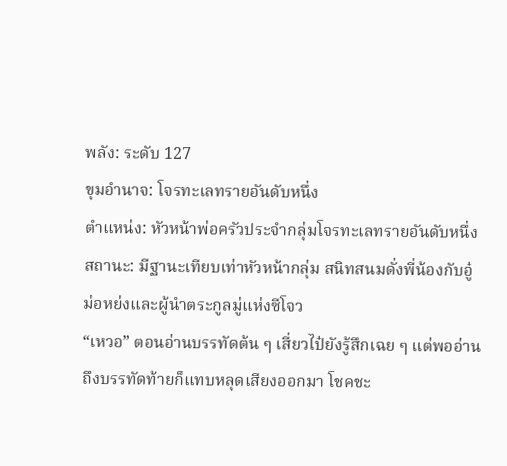พลัง: ระดับ 127
ขุมอำนาจ: โจรทะเลทรายอันดับหนึ่ง
ตำแหน่ง: หัวหน้าพ่อครัวประจำกลุ่มโจรทะเลทรายอันดับหนึ่ง
สถานะ: มีฐานะเทียบเท่าหัวหน้ากลุ่ม สนิทสนมดั่งพี่น้องกับอู๋ม่อหย่งและผู้นำตระกูลมู่แห่งซีโจว
“เหวอ” ตอนอ่านบรรทัดต้น ๆ เสี่ยวไป๋ยังรู้สึกเฉย ๆ แต่พออ่านถึงบรรทัดท้ายก็แทบหลุดเสียงออกมา โชคชะ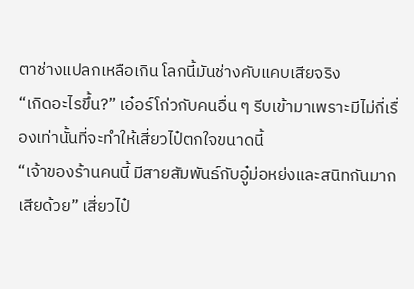ตาช่างแปลกเหลือเกิน โลกนี้มันช่างคับแคบเสียจริง
“เกิดอะไรขึ้น?” เอ๋อร์โก่วกับคนอื่น ๆ รีบเข้ามาเพราะมีไม่กี่เรื่องเท่านั้นที่จะทำให้เสี่ยวไป๋ตกใจขนาดนี้
“เจ้าของร้านคนนี้ มีสายสัมพันธ์กับอู๋ม่อหย่งและสนิทกันมากเสียด้วย” เสี่ยวไป๋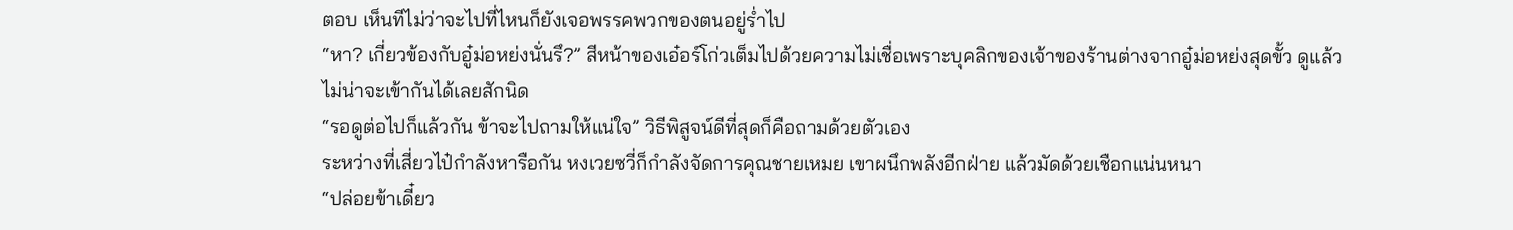ตอบ เห็นทีไม่ว่าจะไปที่ไหนก็ยังเจอพรรคพวกของตนอยู่ร่ำไป
“หา? เกี่ยวข้องกับอู๋ม่อหย่งนั่นรึ?” สีหน้าของเอ๋อร์โก่วเต็มไปด้วยความไม่เชื่อเพราะบุคลิกของเจ้าของร้านต่างจากอู๋ม่อหย่งสุดขั้ว ดูแล้วไม่น่าจะเข้ากันได้เลยสักนิด
“รอดูต่อไปก็แล้วกัน ข้าจะไปถามให้แน่ใจ” วิธีพิสูจน์ดีที่สุดก็คือถามด้วยตัวเอง
ระหว่างที่เสี่ยวไป๋กำลังหารือกัน หงเวยซวี่ก็กำลังจัดการคุณชายเหมย เขาผนึกพลังอีกฝ่าย แล้วมัดด้วยเชือกแน่นหนา
“ปล่อยข้าเดี๋ยว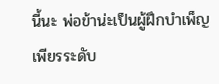นี้นะ พ่อข้าน่ะเป็นผู้ฝึกบำเพ็ญเพียรระดับ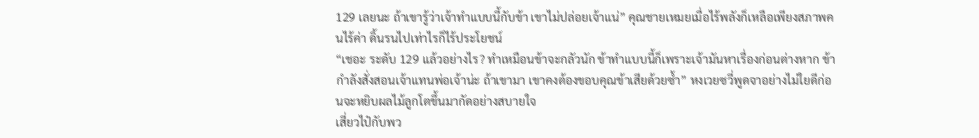129 เลยนะ ถ้าเขารู้ว่าเจ้าทำแบบนี้กับข้า เขาไม่ปล่อยเจ้าแน่” คุณชายเหมยเมื่อไร้พลังก็เหลือเพียงสภาพคนไร้ค่า ดิ้นรนไปเท่าไรก็ไร้ประโยชน์
“เชอะ ระดับ 129 แล้วอย่างไร? ทำเหมือนข้าจะกลัวนัก ข้าทำแบบนี้ก็เพราะเจ้ามันหาเรื่องก่อนต่างหาก ข้ากำลังสั่งสอนเจ้าแทนพ่อเจ้าน่ะ ถ้าเขามา เขาคงต้องขอบคุณข้าเสียด้วยซ้ำ” หงเวยซวี่พูดจาอย่างไม่ใยดีก่อนจะหยิบผลไม้ลูกโตขึ้นมากัดอย่างสบายใจ
เสี่ยวไป๋กับพว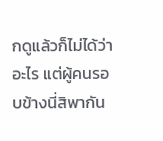กดูแล้วก็ไม่ได้ว่าอะไร แต่ผู้คนรอบข้างนี่สิพากัน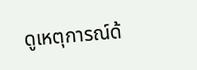ดูเหตุการณ์ด้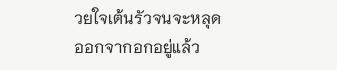วยใจเต้นรัวจนจะหลุดออกจากอกอยู่แล้ว